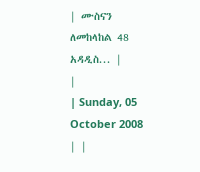| ሙስናን ለመከላከል 48 አዳዲስ... |
|
| Sunday, 05 October 2008 | |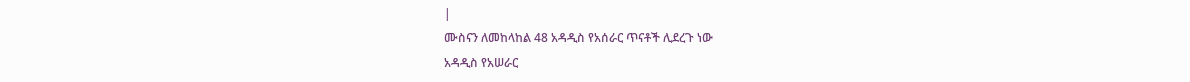|
ሙስናን ለመከላከል 48 አዳዲስ የአሰራር ጥናቶች ሊደረጉ ነው
አዳዲስ የአሠራር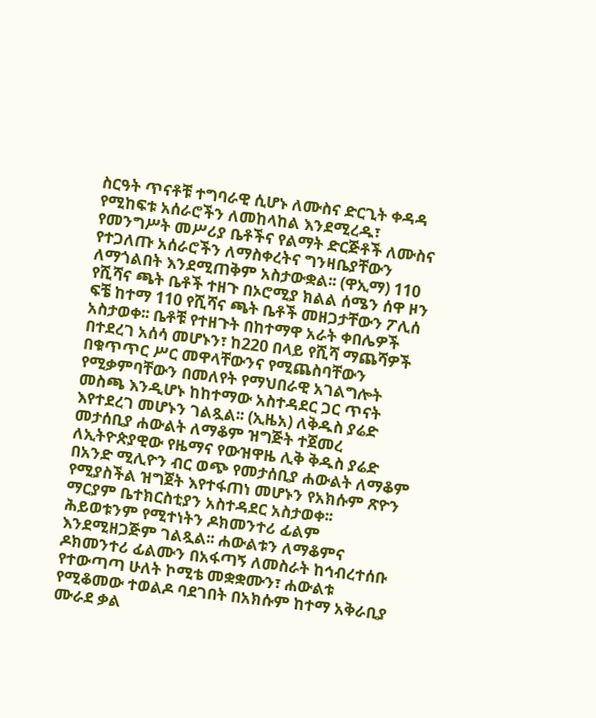ስርዓት ጥናቶቹ ተግባራዊ ሲሆኑ ለሙስና ድርጊት ቀዳዳ የሚከፍቱ አሰራሮችን ለመከላከል እንደሚረዱ፣ የመንግሥት መሥሪያ ቤቶችና የልማት ድርጅቶች ለሙስና የተጋለጡ አሰራሮችን ለማስቀረትና ግንዛቤያቸውን ለማጎልበት እንደሚጠቅም አስታውቋል፡፡ (ዋኢማ) 110 የሺሻና ጫት ቤቶች ተዘጉ በኦሮሚያ ክልል ሰሜን ሰዋ ዞን ፍቼ ከተማ 110 የሺሻና ጫት ቤቶች መዘጋታቸውን ፖሊሰ አስታወቀ፡፡ ቤቶቹ የተዘጉት በከተማዋ አራት ቀበሌዎች በተደረገ አሰሳ መሆኑን፣ ከ220 በላይ የሺሻ ማጨሻዎች በቁጥጥር ሥር መዋላቸውንና የሚጨስባቸውን የሚቃምባቸውን በመለየት የማህበራዊ አገልግሎት መስጫ እንዲሆኑ ከከተማው አስተዳደር ጋር ጥናት እየተደረገ መሆኑን ገልጿል፡፡ (ኢዜአ) ለቅዱስ ያሬድ መታሰቢያ ሐውልት ለማቆም ዝግጅት ተጀመረ ለኢትዮጵያዊው የዜማና የውዝዋዜ ሊቅ ቅዱስ ያሬድ በአንድ ሚሊዮን ብር ወጭ የመታሰቢያ ሐውልት ለማቆም የሚያስችል ዝግጀት እየተፋጠነ መሆኑን የአክሱም ጽዮን ማርያም ቤተክርስቲያን አስተዳደር አስታወቀ፡፡ ሕይወቱንም የሚተነትን ዶክመንተሪ ፊልም እንደሚዘጋጅም ገልጿል፡፡ ሐውልቱን ለማቆምና ዶክመንተሪ ፊልሙን በአፋጣኝ ለመስራት ከኅብረተሰቡ የተውጣጣ ሁለት ኮሚቴ መቋቋሙን፣ ሐውልቱ የሚቆመው ተወልዶ ባደገበት በአክሱም ከተማ አቅራቢያ ሙራደ ቃል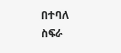በተባለ ስፍራ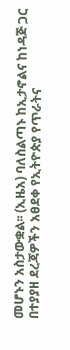መሆኑን አስታውቋል፡፡ (ኢዜአ) ባለስልጣኑ ከኢታኖልና ከነዳጅ ጋር በተያያዘ ደረጃዎችን አፀደቀ የኢትዮጵያ የጥራትና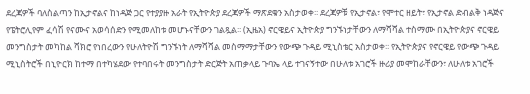ደረጃዎች ባለስልጣን ከኢታኖልና ከነዳጅ ጋር የተያያዙ አራት የኢትዮጵያ ደረጃዎች ማጽደቁን አስታወቀ፡፡ ደረጃዎቹ የኢታኖል፣ የሞተር ዘይት፣ የኢታኖል ድብልቅ ነዳጅና የፔትሮሊየም ፈሳሽ የናሙና አወሳሰድን የሚመለከቱ መሆኑናቸውን ገልጿል፡፡ (ኢዜአ) ኖርዌይና ኢትዮጵያ ግንኙነታቸውን ለማሻሻል ተስማሙ በኢትዮጵያና ኖርዌይ መንግስታት መካከል ሻክሮ የነበረውን የሁለትዮሽ ግንኙነት ለማሻሻል መስማማታቸውን የውጭ ጉዳይ ሚኒስቴር አስታወቀ፡፡ የኢትዮጵያና የኖርዌይ የውጭ ጉዳይ ሚኒስትሮች በኒዮርክ ከተማ በተካሄደው የተባበሩት መንግስታት ድርጅት አጠቃላይ ጉባኤ ላይ ተገናኝተው በሁለቱ አገሮች ዙሪያ መሞከራቸውን፣ ለሁለቱ አገሮች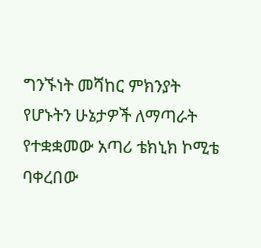ግንኙነት መሻከር ምክንያት የሆኑትን ሁኔታዎች ለማጣራት የተቋቋመው አጣሪ ቴክኒክ ኮሚቴ ባቀረበው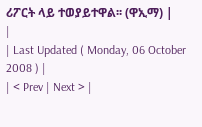ሪፖርት ላይ ተወያይተዋል፡፡ (ዋኢማ) |
|
| Last Updated ( Monday, 06 October 2008 ) |
| < Prev | Next > |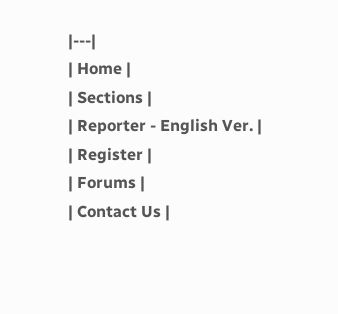|---|
| Home |
| Sections |
| Reporter - English Ver. |
| Register |
| Forums |
| Contact Us |